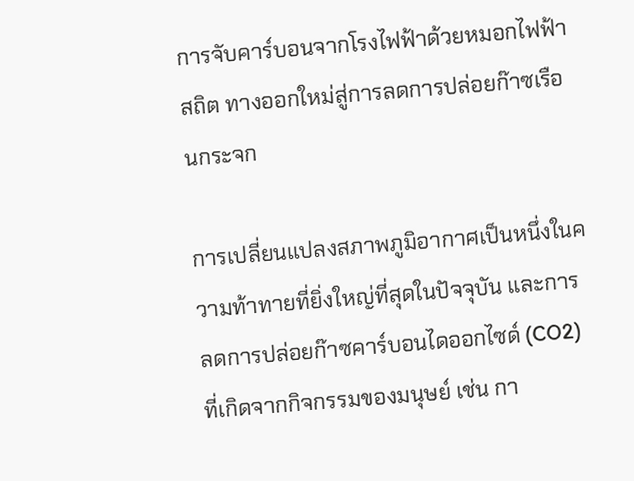การจับคาร์บอนจากโรงไฟฟ้าด้วยหมอกไฟฟ้าสถิต ทางออกใหม่สู่การลดการปล่อยก๊าซเรือนกระจก

การเปลี่ยนแปลงสภาพภูมิอากาศเป็นหนึ่งในความท้าทายที่ยิ่งใหญ่ที่สุดในปัจจุบัน และการลดการปล่อยก๊าซคาร์บอนไดออกไซด์ (CO2) ที่เกิดจากกิจกรรมของมนุษย์ เช่น กา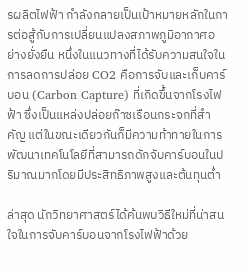รผลิตไฟฟ้า กำลังกลายเป็นเป้าหมายหลักในการต่อสู้กับการเปลี่ยนแปลงสภาพภูมิอากาศอย่างยั่งยืน หนึ่งในแนวทางที่ได้รับความสนใจในการลดการปล่อย CO2 คือการจับและเก็บคาร์บอน (Carbon Capture) ที่เกิดขึ้นจากโรงไฟฟ้า ซึ่งเป็นแหล่งปล่อยก๊าซเรือนกระจกที่สำคัญ แต่ในขณะเดียวกันก็มีความท้าทายในการพัฒนาเทคโนโลยีที่สามารถดักจับคาร์บอนในปริมาณมากโดยมีประสิทธิภาพสูงและต้นทุนต่ำ

ล่าสุด นักวิทยาศาสตร์ได้ค้นพบวิธีใหม่ที่น่าสนใจในการจับคาร์บอนจากโรงไฟฟ้าด้วย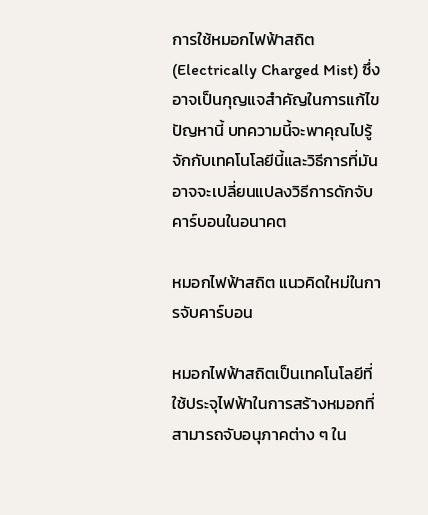การใช้หมอกไฟฟ้าสถิต (Electrically Charged Mist) ซึ่งอาจเป็นกุญแจสำคัญในการแก้ไขปัญหานี้ บทความนี้จะพาคุณไปรู้จักกับเทคโนโลยีนี้และวิธีการที่มันอาจจะเปลี่ยนแปลงวิธีการดักจับคาร์บอนในอนาคต

หมอกไฟฟ้าสถิต แนวคิดใหม่ในการจับคาร์บอน

หมอกไฟฟ้าสถิตเป็นเทคโนโลยีที่ใช้ประจุไฟฟ้าในการสร้างหมอกที่สามารถจับอนุภาคต่าง ๆ ใน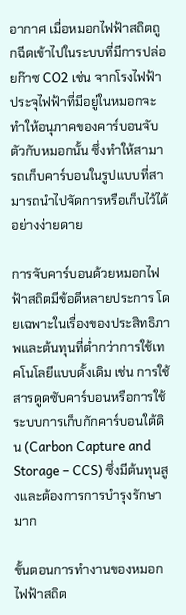อากาศ เมื่อหมอกไฟฟ้าสถิตถูกฉีดเข้าไปในระบบที่มีการปล่อยก๊าซ CO2 เช่น จากโรงไฟฟ้า ประจุไฟฟ้าที่มีอยู่ในหมอกจะทำให้อนุภาคของคาร์บอนจับตัวกับหมอกนั้น ซึ่งทำให้สามารถเก็บคาร์บอนในรูปแบบที่สามารถนำไปจัดการหรือเก็บไว้ได้อย่างง่ายดาย

การจับคาร์บอนด้วยหมอกไฟฟ้าสถิตมีข้อดีหลายประการ โดยเฉพาะในเรื่องของประสิทธิภาพและต้นทุนที่ต่ำกว่าการใช้เทคโนโลยีแบบดั้งเดิม เช่น การใช้สารดูดซับคาร์บอนหรือการใช้ระบบการเก็บกักคาร์บอนใต้ดิน (Carbon Capture and Storage – CCS) ซึ่งมีต้นทุนสูงและต้องการการบำรุงรักษามาก

ขั้นตอนการทำงานของหมอกไฟฟ้าสถิต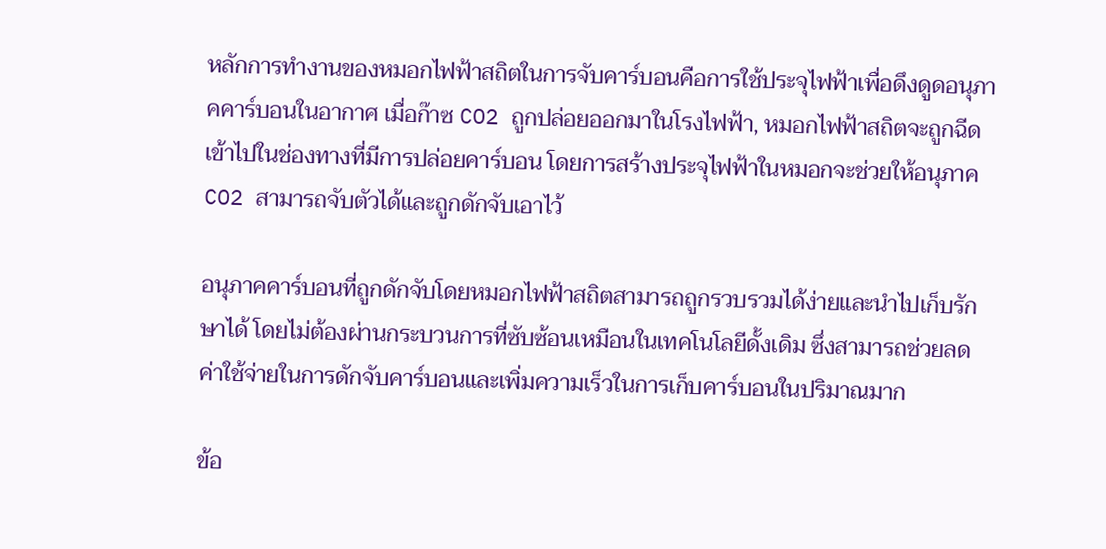หลักการทำงานของหมอกไฟฟ้าสถิตในการจับคาร์บอนคือการใช้ประจุไฟฟ้าเพื่อดึงดูดอนุภาคคาร์บอนในอากาศ เมื่อก๊าซ CO2 ถูกปล่อยออกมาในโรงไฟฟ้า, หมอกไฟฟ้าสถิตจะถูกฉีดเข้าไปในช่องทางที่มีการปล่อยคาร์บอน โดยการสร้างประจุไฟฟ้าในหมอกจะช่วยให้อนุภาค CO2 สามารถจับตัวได้และถูกดักจับเอาไว้

อนุภาคคาร์บอนที่ถูกดักจับโดยหมอกไฟฟ้าสถิตสามารถถูกรวบรวมได้ง่ายและนำไปเก็บรักษาได้ โดยไม่ต้องผ่านกระบวนการที่ซับซ้อนเหมือนในเทคโนโลยีดั้งเดิม ซึ่งสามารถช่วยลดค่าใช้จ่ายในการดักจับคาร์บอนและเพิ่มความเร็วในการเก็บคาร์บอนในปริมาณมาก

ข้อ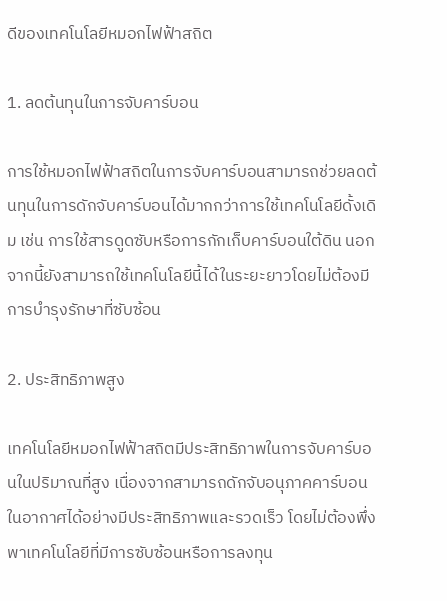ดีของเทคโนโลยีหมอกไฟฟ้าสถิต

1. ลดต้นทุนในการจับคาร์บอน

การใช้หมอกไฟฟ้าสถิตในการจับคาร์บอนสามารถช่วยลดต้นทุนในการดักจับคาร์บอนได้มากกว่าการใช้เทคโนโลยีดั้งเดิม เช่น การใช้สารดูดซับหรือการกักเก็บคาร์บอนใต้ดิน นอกจากนี้ยังสามารถใช้เทคโนโลยีนี้ได้ในระยะยาวโดยไม่ต้องมีการบำรุงรักษาที่ซับซ้อน

2. ประสิทธิภาพสูง

เทคโนโลยีหมอกไฟฟ้าสถิตมีประสิทธิภาพในการจับคาร์บอนในปริมาณที่สูง เนื่องจากสามารถดักจับอนุภาคคาร์บอนในอากาศได้อย่างมีประสิทธิภาพและรวดเร็ว โดยไม่ต้องพึ่งพาเทคโนโลยีที่มีการซับซ้อนหรือการลงทุน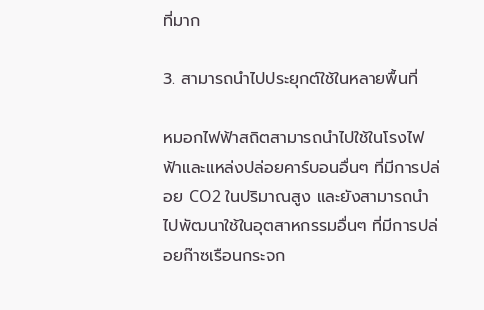ที่มาก

3. สามารถนำไปประยุกต์ใช้ในหลายพื้นที่

หมอกไฟฟ้าสถิตสามารถนำไปใช้ในโรงไฟฟ้าและแหล่งปล่อยคาร์บอนอื่นๆ ที่มีการปล่อย CO2 ในปริมาณสูง และยังสามารถนำไปพัฒนาใช้ในอุตสาหกรรมอื่นๆ ที่มีการปล่อยก๊าซเรือนกระจก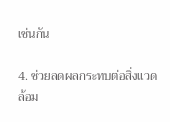เช่นกัน

4. ช่วยลดผลกระทบต่อสิ่งแวดล้อม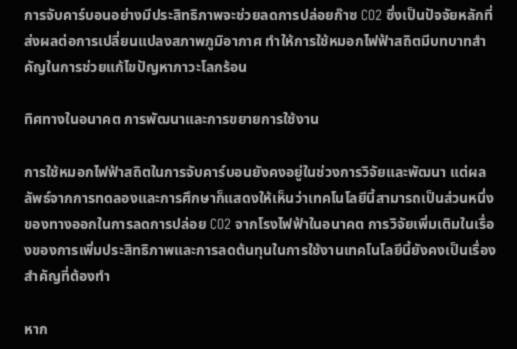การจับคาร์บอนอย่างมีประสิทธิภาพจะช่วยลดการปล่อยก๊าซ CO2 ซึ่งเป็นปัจจัยหลักที่ส่งผลต่อการเปลี่ยนแปลงสภาพภูมิอากาศ ทำให้การใช้หมอกไฟฟ้าสถิตมีบทบาทสำคัญในการช่วยแก้ไขปัญหาภาวะโลกร้อน

ทิศทางในอนาคต การพัฒนาและการขยายการใช้งาน

การใช้หมอกไฟฟ้าสถิตในการจับคาร์บอนยังคงอยู่ในช่วงการวิจัยและพัฒนา แต่ผลลัพธ์จากการทดลองและการศึกษาก็แสดงให้เห็นว่าเทคโนโลยีนี้สามารถเป็นส่วนหนึ่งของทางออกในการลดการปล่อย CO2 จากโรงไฟฟ้าในอนาคต การวิจัยเพิ่มเติมในเรื่องของการเพิ่มประสิทธิภาพและการลดต้นทุนในการใช้งานเทคโนโลยีนี้ยังคงเป็นเรื่องสำคัญที่ต้องทำ

หาก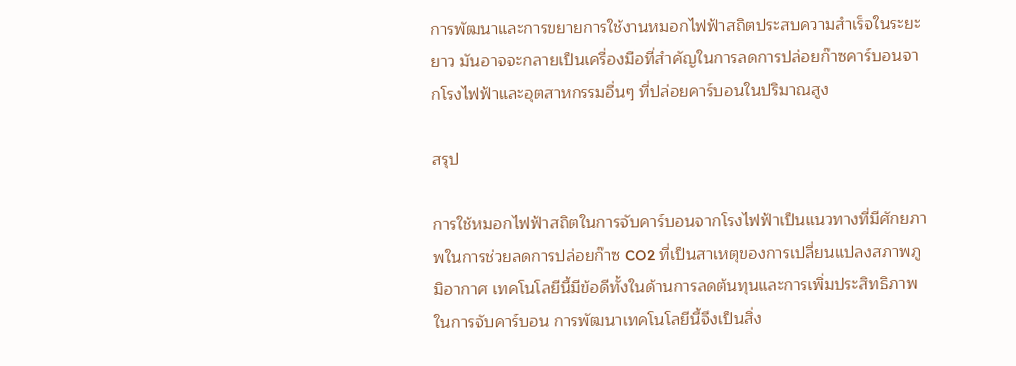การพัฒนาและการขยายการใช้งานหมอกไฟฟ้าสถิตประสบความสำเร็จในระยะยาว มันอาจจะกลายเป็นเครื่องมือที่สำคัญในการลดการปล่อยก๊าซคาร์บอนจากโรงไฟฟ้าและอุตสาหกรรมอื่นๆ ที่ปล่อยคาร์บอนในปริมาณสูง

สรุป

การใช้หมอกไฟฟ้าสถิตในการจับคาร์บอนจากโรงไฟฟ้าเป็นแนวทางที่มีศักยภาพในการช่วยลดการปล่อยก๊าซ CO2 ที่เป็นสาเหตุของการเปลี่ยนแปลงสภาพภูมิอากาศ เทคโนโลยีนี้มีข้อดีทั้งในด้านการลดต้นทุนและการเพิ่มประสิทธิภาพในการจับคาร์บอน การพัฒนาเทคโนโลยีนี้จึงเป็นสิ่ง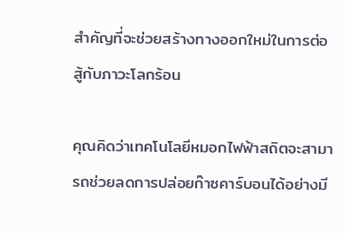สำคัญที่จะช่วยสร้างทางออกใหม่ในการต่อสู้กับภาวะโลกร้อน

คุณคิดว่าเทคโนโลยีหมอกไฟฟ้าสถิตจะสามารถช่วยลดการปล่อยก๊าซคาร์บอนได้อย่างมี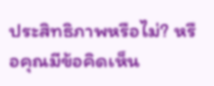ประสิทธิภาพหรือไม่? หรือคุณมีข้อคิดเห็น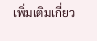เพิ่มเติมเกี่ยว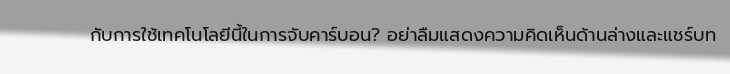กับการใช้เทคโนโลยีนี้ในการจับคาร์บอน? อย่าลืมแสดงความคิดเห็นด้านล่างและแชร์บท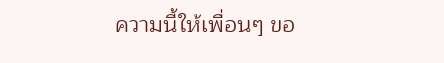ความนี้ให้เพื่อนๆ ขอ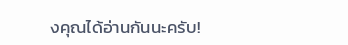งคุณได้อ่านกันนะครับ!